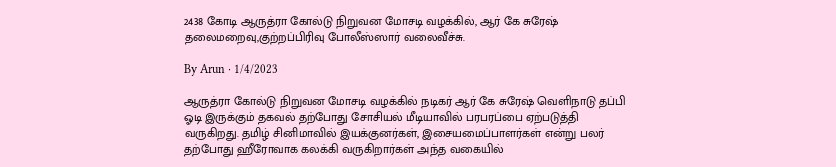2438 கோடி ஆருத்ரா கோல்டு நிறுவன மோசடி வழக்கில், ஆர் கே சுரேஷ் தலைமறைவு,குற்றப்பிரிவு போலீஸ்ஸார் வலைவீச்சு.

By Arun · 1/4/2023

ஆருத்ரா கோல்டு நிறுவன மோசடி வழக்கில் நடிகர் ஆர் கே சுரேஷ் வெளிநாடு தப்பி ஓடி இருக்கும் தகவல் தற்போது சோசியல் மீடியாவில் பரபரப்பை ஏற்படுத்தி வருகிறது. தமிழ் சினிமாவில் இயக்குனர்கள், இசையமைப்பாளர்கள் என்று பலர் தற்போது ஹீரோவாக கலக்கி வருகிறார்கள் அந்த வகையில்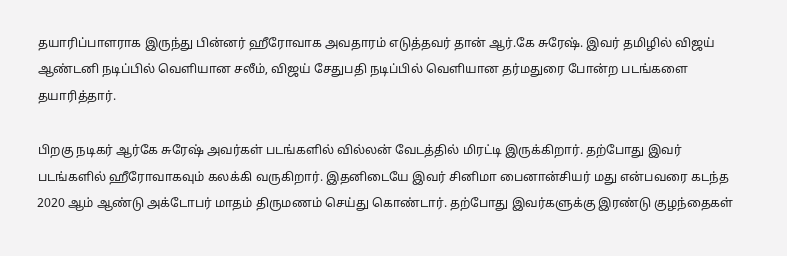தயாரிப்பாளராக இருந்து பின்னர் ஹீரோவாக அவதாரம் எடுத்தவர் தான் ஆர்.கே சுரேஷ். இவர் தமிழில் விஜய் ஆண்டனி நடிப்பில் வெளியான சலீம், விஜய் சேதுபதி நடிப்பில் வெளியான தர்மதுரை போன்ற படங்களை தயாரித்தார்.

பிறகு நடிகர் ஆர்கே சுரேஷ் அவர்கள் படங்களில் வில்லன் வேடத்தில் மிரட்டி இருக்கிறார். தற்போது இவர் படங்களில் ஹீரோவாகவும் கலக்கி வருகிறார். இதனிடையே இவர் சினிமா பைனான்சியர் மது என்பவரை கடந்த 2020 ஆம் ஆண்டு அக்டோபர் மாதம் திருமணம் செய்து கொண்டார். தற்போது இவர்களுக்கு இரண்டு குழந்தைகள்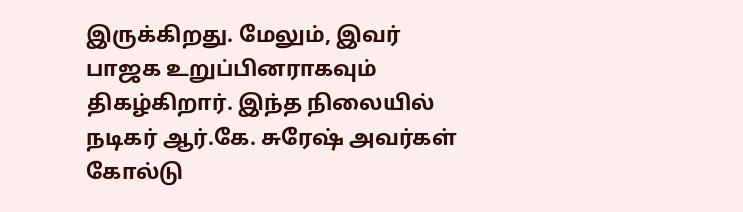இருக்கிறது. மேலும், இவர் பாஜக உறுப்பினராகவும் திகழ்கிறார். இந்த நிலையில் நடிகர் ஆர்.கே. சுரேஷ் அவர்கள் கோல்டு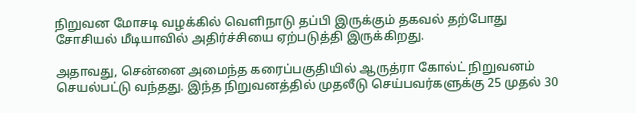நிறுவன மோசடி வழக்கில் வெளிநாடு தப்பி இருக்கும் தகவல் தற்போது சோசியல் மீடியாவில் அதிர்ச்சியை ஏற்படுத்தி இருக்கிறது.

அதாவது, சென்னை அமைந்த கரைப்பகுதியில் ஆருத்ரா கோல்ட் நிறுவனம் செயல்பட்டு வந்தது. இந்த நிறுவனத்தில் முதலீடு செய்பவர்களுக்கு 25 முதல் 30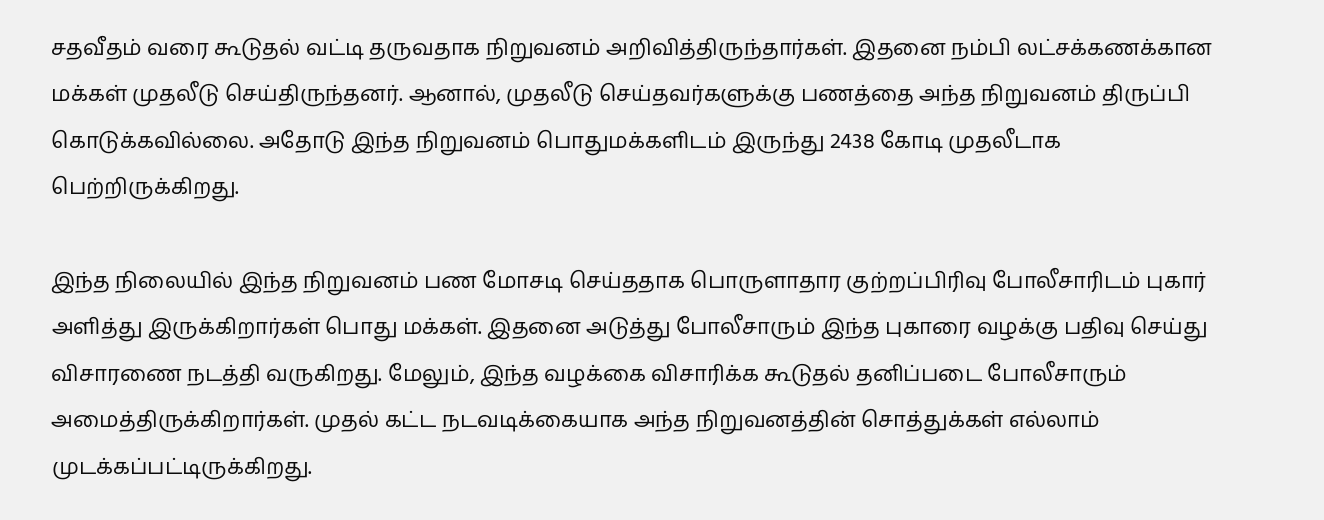சதவீதம் வரை கூடுதல் வட்டி தருவதாக நிறுவனம் அறிவித்திருந்தார்கள். இதனை நம்பி லட்சக்கணக்கான மக்கள் முதலீடு செய்திருந்தனர். ஆனால், முதலீடு செய்தவர்களுக்கு பணத்தை அந்த நிறுவனம் திருப்பி கொடுக்கவில்லை. அதோடு இந்த நிறுவனம் பொதுமக்களிடம் இருந்து 2438 கோடி முதலீடாக பெற்றிருக்கிறது.

இந்த நிலையில் இந்த நிறுவனம் பண மோசடி செய்ததாக பொருளாதார குற்றப்பிரிவு போலீசாரிடம் புகார் அளித்து இருக்கிறார்கள் பொது மக்கள். இதனை அடுத்து போலீசாரும் இந்த புகாரை வழக்கு பதிவு செய்து விசாரணை நடத்தி வருகிறது. மேலும், இந்த வழக்கை விசாரிக்க கூடுதல் தனிப்படை போலீசாரும் அமைத்திருக்கிறார்கள். முதல் கட்ட நடவடிக்கையாக அந்த நிறுவனத்தின் சொத்துக்கள் எல்லாம் முடக்கப்பட்டிருக்கிறது.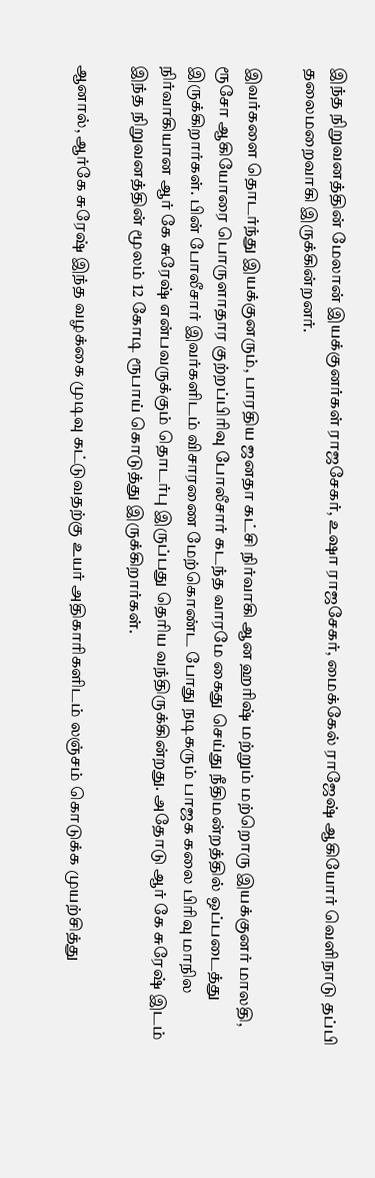இந்த நிறுவனத்தின் மேலான் இயக்குனர்கள் ராஜசேகர், உஷா ராஜசேகர், மைக்கேல் ராஜேஷ் ஆகியோர் வெளிநாடு தப்பி தலைமறைவாகி இருக்கின்றனர்.

இவர்களை தொடர்ந்து இயக்குனரும், பாரதிய ஜனதா கட்சி நிர்வாகி ஆன ஹரிஷ் மற்றும் மற்றொரு இயக்குனர் மாலதி, ரூசோ ஆகியோரை பொருளாதார குற்றப்பிரிவு போலீசார் கடந்த வாரமே கைது செய்து நீதிமன்றத்தில் ஒப்படைத்து இருக்கிறார்கள். பின் போலீசார் இவர்களிடம் விசாரணை மேற்கொண்ட போது நடிகரும் பாஜக கலை பிரிவு மாநில நிர்வாகியான ஆர் கே சுரேஷ் என்பவருக்கும் தொடர்பு இருப்பது தெரிய வந்திருக்கின்றது. அதோடு ஆர் கே சுரேஷ் இடம் இந்த நிறுவனத்தின் மூலம் 12 கோடி ரூபாய் கொடுத்து இருக்கிறார்கள்.

ஆனால், ஆர்கே சுரேஷ் இந்த வழக்கை முடிவு கட்டுவதற்கு உயர் அதிகாரிகளிடம் லஞ்சம் கொடுக்க முயற்சித்து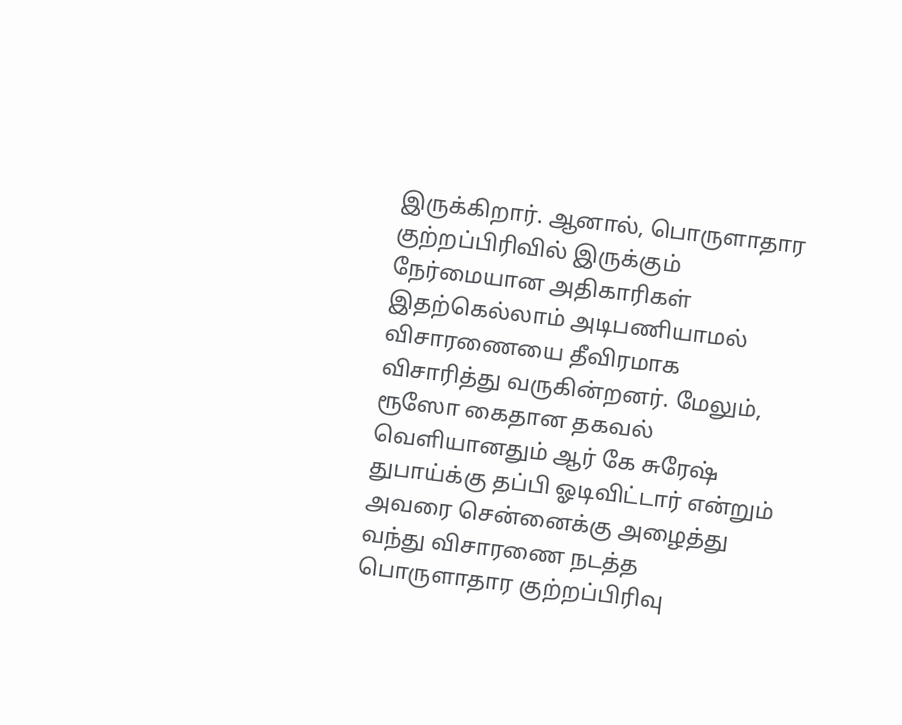இருக்கிறார். ஆனால், பொருளாதார குற்றப்பிரிவில் இருக்கும் நேர்மையான அதிகாரிகள் இதற்கெல்லாம் அடிபணியாமல் விசாரணையை தீவிரமாக விசாரித்து வருகின்றனர். மேலும், ரூஸோ கைதான தகவல் வெளியானதும் ஆர் கே சுரேஷ் துபாய்க்கு தப்பி ஓடிவிட்டார் என்றும் அவரை சென்னைக்கு அழைத்து வந்து விசாரணை நடத்த பொருளாதார குற்றப்பிரிவு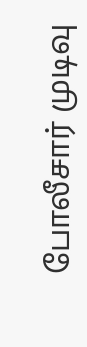போலீசார் முடிவு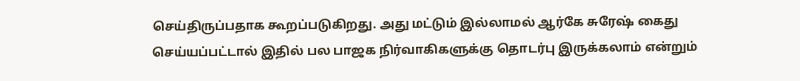செய்திருப்பதாக கூறப்படுகிறது. அது மட்டும் இல்லாமல் ஆர்கே சுரேஷ் கைது செய்யப்பட்டால் இதில் பல பாஜக நிர்வாகிகளுக்கு தொடர்பு இருக்கலாம் என்றும்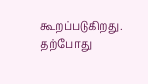கூறப்படுகிறது. தற்போது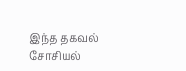இந்த தகவல் சோசியல்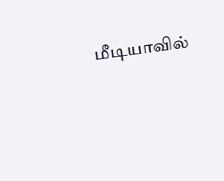மீடியாவில்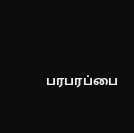பரபரப்பை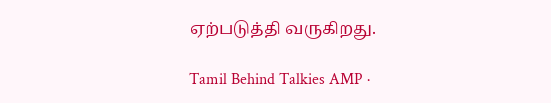ஏற்படுத்தி வருகிறது.

Tamil Behind Talkies AMP ·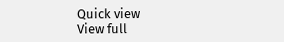Quick view
View full